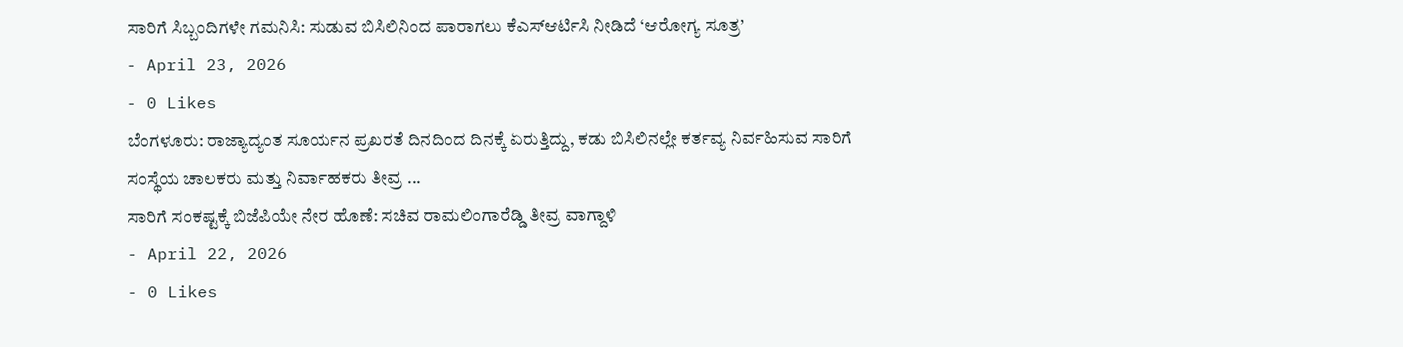ಸಾರಿಗೆ ಸಿಬ್ಬಂದಿಗಳೇ ಗಮನಿಸಿ: ಸುಡುವ ಬಿಸಿಲಿನಿಂದ ಪಾರಾಗಲು ಕೆಎಸ್ಆರ್ಟಿಸಿ ನೀಡಿದೆ ‘ಆರೋಗ್ಯ ಸೂತ್ರ’
- April 23, 2026
- 0 Likes
ಬೆಂಗಳೂರು: ರಾಜ್ಯಾದ್ಯಂತ ಸೂರ್ಯನ ಪ್ರಖರತೆ ದಿನದಿಂದ ದಿನಕ್ಕೆ ಏರುತ್ತಿದ್ದು, ಕಡು ಬಿಸಿಲಿನಲ್ಲೇ ಕರ್ತವ್ಯ ನಿರ್ವಹಿಸುವ ಸಾರಿಗೆ ಸಂಸ್ಥೆಯ ಚಾಲಕರು ಮತ್ತು ನಿರ್ವಾಹಕರು ತೀವ್ರ ...
ಸಾರಿಗೆ ಸಂಕಷ್ಟಕ್ಕೆ ಬಿಜೆಪಿಯೇ ನೇರ ಹೊಣೆ: ಸಚಿವ ರಾಮಲಿಂಗಾರೆಡ್ಡಿ ತೀವ್ರ ವಾಗ್ದಾಳಿ
- April 22, 2026
- 0 Likes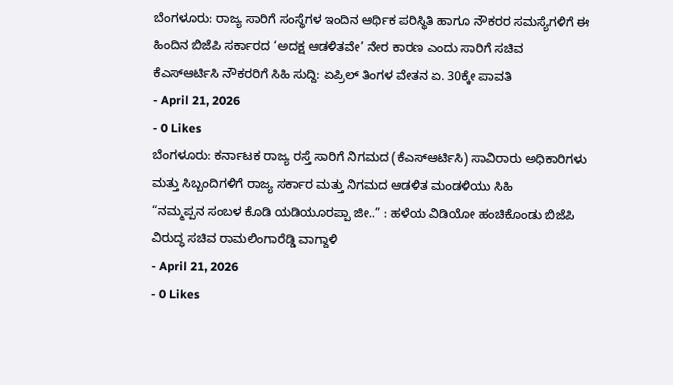ಬೆಂಗಳೂರು: ರಾಜ್ಯ ಸಾರಿಗೆ ಸಂಸ್ಥೆಗಳ ಇಂದಿನ ಆರ್ಥಿಕ ಪರಿಸ್ಥಿತಿ ಹಾಗೂ ನೌಕರರ ಸಮಸ್ಯೆಗಳಿಗೆ ಈ ಹಿಂದಿನ ಬಿಜೆಪಿ ಸರ್ಕಾರದ ‘ಅದಕ್ಷ ಆಡಳಿತವೇ’ ನೇರ ಕಾರಣ ಎಂದು ಸಾರಿಗೆ ಸಚಿವ
ಕೆಎಸ್ಆರ್ಟಿಸಿ ನೌಕರರಿಗೆ ಸಿಹಿ ಸುದ್ದಿ: ಏಪ್ರಿಲ್ ತಿಂಗಳ ವೇತನ ಏ. 30ಕ್ಕೇ ಪಾವತಿ
- April 21, 2026
- 0 Likes
ಬೆಂಗಳೂರು: ಕರ್ನಾಟಕ ರಾಜ್ಯ ರಸ್ತೆ ಸಾರಿಗೆ ನಿಗಮದ (ಕೆಎಸ್ಆರ್ಟಿಸಿ) ಸಾವಿರಾರು ಅಧಿಕಾರಿಗಳು ಮತ್ತು ಸಿಬ್ಬಂದಿಗಳಿಗೆ ರಾಜ್ಯ ಸರ್ಕಾರ ಮತ್ತು ನಿಗಮದ ಆಡಳಿತ ಮಂಡಳಿಯು ಸಿಹಿ
“ನಮ್ಮಪ್ಪನ ಸಂಬಳ ಕೊಡಿ ಯಡಿಯೂರಪ್ಪಾ ಜೀ..” : ಹಳೆಯ ವಿಡಿಯೋ ಹಂಚಿಕೊಂಡು ಬಿಜೆಪಿ ವಿರುದ್ಧ ಸಚಿವ ರಾಮಲಿಂಗಾರೆಡ್ಡಿ ವಾಗ್ದಾಳಿ
- April 21, 2026
- 0 Likes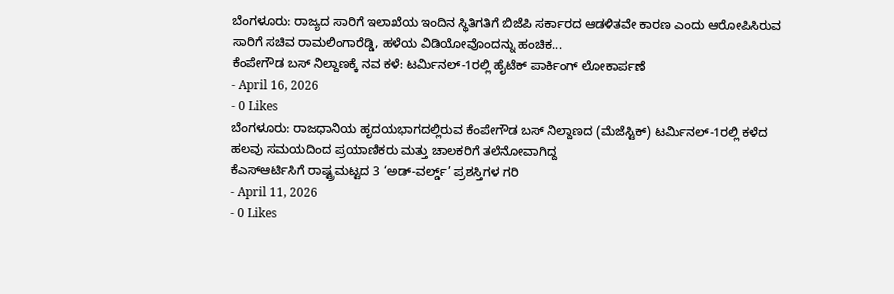ಬೆಂಗಳೂರು: ರಾಜ್ಯದ ಸಾರಿಗೆ ಇಲಾಖೆಯ ಇಂದಿನ ಸ್ಥಿತಿಗತಿಗೆ ಬಿಜೆಪಿ ಸರ್ಕಾರದ ಆಡಳಿತವೇ ಕಾರಣ ಎಂದು ಆರೋಪಿಸಿರುವ ಸಾರಿಗೆ ಸಚಿವ ರಾಮಲಿಂಗಾರೆಡ್ಡಿ, ಹಳೆಯ ವಿಡಿಯೋವೊಂದನ್ನು ಹಂಚಿಕ...
ಕೆಂಪೇಗೌಡ ಬಸ್ ನಿಲ್ದಾಣಕ್ಕೆ ನವ ಕಳೆ: ಟರ್ಮಿನಲ್-1ರಲ್ಲಿ ಹೈಟೆಕ್ ಪಾರ್ಕಿಂಗ್ ಲೋಕಾರ್ಪಣೆ
- April 16, 2026
- 0 Likes
ಬೆಂಗಳೂರು: ರಾಜಧಾನಿಯ ಹೃದಯಭಾಗದಲ್ಲಿರುವ ಕೆಂಪೇಗೌಡ ಬಸ್ ನಿಲ್ದಾಣದ (ಮೆಜೆಸ್ಟಿಕ್) ಟರ್ಮಿನಲ್-1ರಲ್ಲಿ ಕಳೆದ ಹಲವು ಸಮಯದಿಂದ ಪ್ರಯಾಣಿಕರು ಮತ್ತು ಚಾಲಕರಿಗೆ ತಲೆನೋವಾಗಿದ್ದ
ಕೆಎಸ್ಆರ್ಟಿಸಿಗೆ ರಾಷ್ಟ್ರಮಟ್ಟದ 3 ‘ಅಡ್-ವರ್ಲ್ಡ್’ ಪ್ರಶಸ್ತಿಗಳ ಗರಿ
- April 11, 2026
- 0 Likes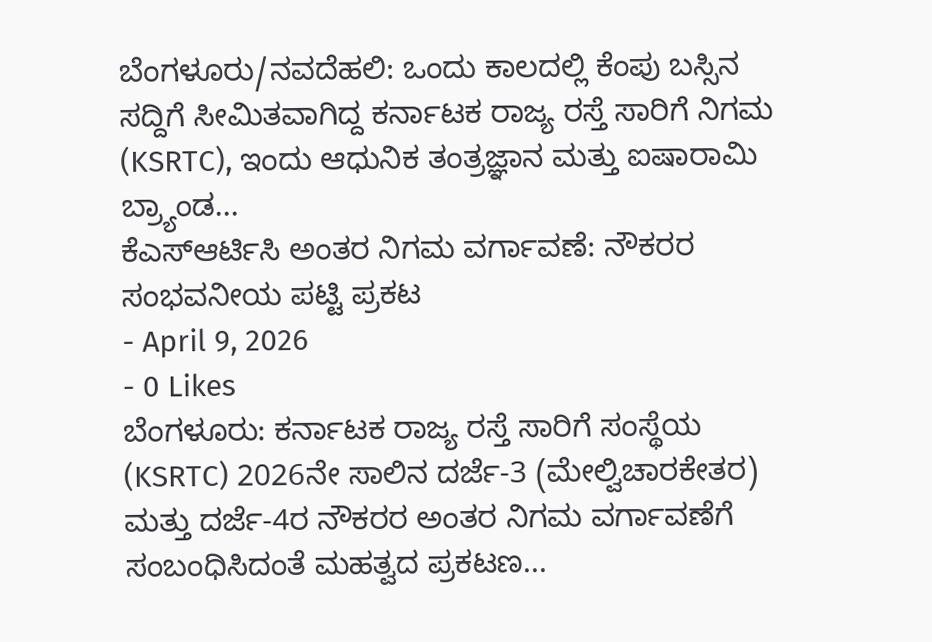ಬೆಂಗಳೂರು/ನವದೆಹಲಿ: ಒಂದು ಕಾಲದಲ್ಲಿ ಕೆಂಪು ಬಸ್ಸಿನ ಸದ್ದಿಗೆ ಸೀಮಿತವಾಗಿದ್ದ ಕರ್ನಾಟಕ ರಾಜ್ಯ ರಸ್ತೆ ಸಾರಿಗೆ ನಿಗಮ (KSRTC), ಇಂದು ಆಧುನಿಕ ತಂತ್ರಜ್ಞಾನ ಮತ್ತು ಐಷಾರಾಮಿ ಬ್ರ್ಯಾಂಡ...
ಕೆಎಸ್ಆರ್ಟಿಸಿ ಅಂತರ ನಿಗಮ ವರ್ಗಾವಣೆ: ನೌಕರರ ಸಂಭವನೀಯ ಪಟ್ಟಿ ಪ್ರಕಟ
- April 9, 2026
- 0 Likes
ಬೆಂಗಳೂರು: ಕರ್ನಾಟಕ ರಾಜ್ಯ ರಸ್ತೆ ಸಾರಿಗೆ ಸಂಸ್ಥೆಯ (KSRTC) 2026ನೇ ಸಾಲಿನ ದರ್ಜೆ-3 (ಮೇಲ್ವಿಚಾರಕೇತರ) ಮತ್ತು ದರ್ಜೆ-4ರ ನೌಕರರ ಅಂತರ ನಿಗಮ ವರ್ಗಾವಣೆಗೆ ಸಂಬಂಧಿಸಿದಂತೆ ಮಹತ್ವದ ಪ್ರಕಟಣ...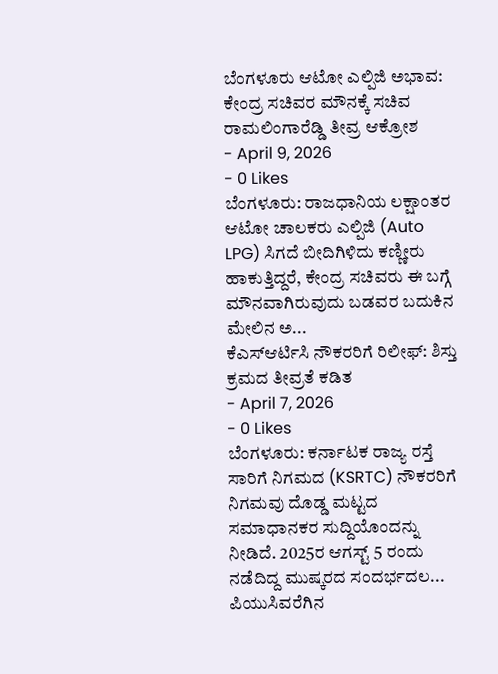ಬೆಂಗಳೂರು ಆಟೋ ಎಲ್ಪಿಜಿ ಅಭಾವ: ಕೇಂದ್ರ ಸಚಿವರ ಮೌನಕ್ಕೆ ಸಚಿವ ರಾಮಲಿಂಗಾರೆಡ್ಡಿ ತೀವ್ರ ಆಕ್ರೋಶ
- April 9, 2026
- 0 Likes
ಬೆಂಗಳೂರು: ರಾಜಧಾನಿಯ ಲಕ್ಷಾಂತರ ಆಟೋ ಚಾಲಕರು ಎಲ್ಪಿಜಿ (Auto LPG) ಸಿಗದೆ ಬೀದಿಗಿಳಿದು ಕಣ್ಣೀರು ಹಾಕುತ್ತಿದ್ದರೆ, ಕೇಂದ್ರ ಸಚಿವರು ಈ ಬಗ್ಗೆ ಮೌನವಾಗಿರುವುದು ಬಡವರ ಬದುಕಿನ ಮೇಲಿನ ಅ...
ಕೆಎಸ್ಆರ್ಟಿಸಿ ನೌಕರರಿಗೆ ರಿಲೀಫ್: ಶಿಸ್ತು ಕ್ರಮದ ತೀವ್ರತೆ ಕಡಿತ
- April 7, 2026
- 0 Likes
ಬೆಂಗಳೂರು: ಕರ್ನಾಟಕ ರಾಜ್ಯ ರಸ್ತೆ ಸಾರಿಗೆ ನಿಗಮದ (KSRTC) ನೌಕರರಿಗೆ ನಿಗಮವು ದೊಡ್ಡ ಮಟ್ಟದ ಸಮಾಧಾನಕರ ಸುದ್ದಿಯೊಂದನ್ನು ನೀಡಿದೆ. 2025ರ ಆಗಸ್ಟ್ 5 ರಂದು ನಡೆದಿದ್ದ ಮುಷ್ಕರದ ಸಂದರ್ಭದಲ...
ಪಿಯುಸಿವರೆಗಿನ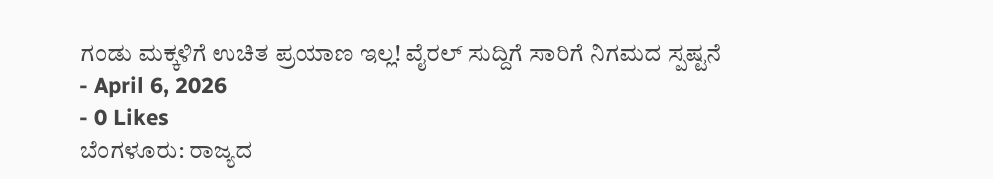ಗಂಡು ಮಕ್ಕಳಿಗೆ ಉಚಿತ ಪ್ರಯಾಣ ಇಲ್ಲ! ವೈರಲ್ ಸುದ್ದಿಗೆ ಸಾರಿಗೆ ನಿಗಮದ ಸ್ಪಷ್ಟನೆ
- April 6, 2026
- 0 Likes
ಬೆಂಗಳೂರು: ರಾಜ್ಯದ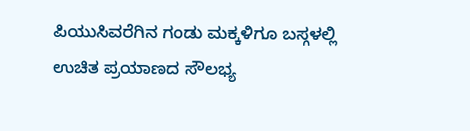ಪಿಯುಸಿವರೆಗಿನ ಗಂಡು ಮಕ್ಕಳಿಗೂ ಬಸ್ಗಳಲ್ಲಿ ಉಚಿತ ಪ್ರಯಾಣದ ಸೌಲಭ್ಯ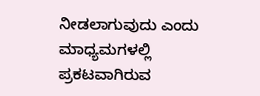ನೀಡಲಾಗುವುದು ಎಂದು ಮಾಧ್ಯಮಗಳಲ್ಲಿ ಪ್ರಕಟವಾಗಿರುವ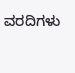ವರದಿಗಳು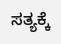ಸತ್ಯಕ್ಕೆ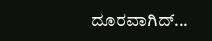ದೂರವಾಗಿದ್...